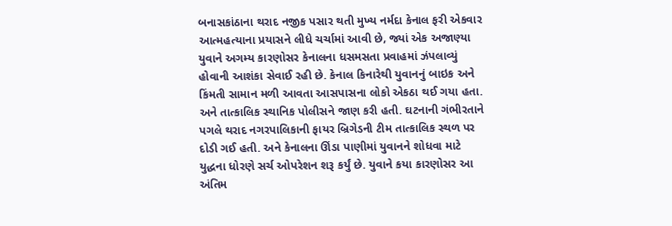બનાસકાંઠાના થરાદ નજીક પસાર થતી મુખ્ય નર્મદા કેનાલ ફરી એકવાર આત્મહત્યાના પ્રયાસને લીધે ચર્ચામાં આવી છે, જ્યાં એક અજાણ્યા યુવાને અગમ્ય કારણોસર કેનાલના ધસમસતા પ્રવાહમાં ઝંપલાવ્યું હોવાની આશંકા સેવાઈ રહી છે. કેનાલ કિનારેથી યુવાનનું બાઇક અને કિંમતી સામાન મળી આવતા આસપાસના લોકો એકઠા થઈ ગયા હતા. અને તાત્કાલિક સ્થાનિક પોલીસને જાણ કરી હતી. ઘટનાની ગંભીરતાને પગલે થરાદ નગરપાલિકાની ફાયર બ્રિગેડની ટીમ તાત્કાલિક સ્થળ પર દોડી ગઈ હતી. અને કેનાલના ઊંડા પાણીમાં યુવાનને શોધવા માટે યુદ્ધના ધોરણે સર્ચ ઓપરેશન શરૂ કર્યું છે. યુવાને કયા કારણોસર આ અંતિમ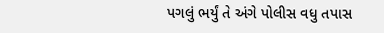પગલું ભર્યું તે અંગે પોલીસ વધુ તપાસ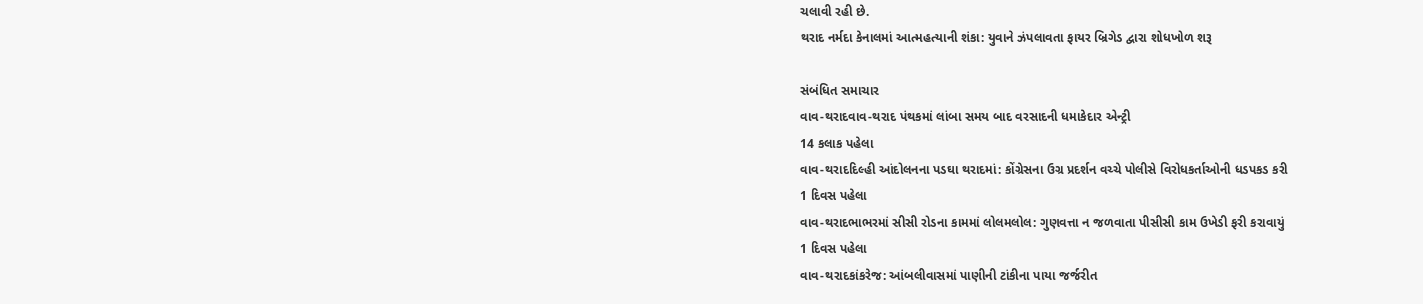ચલાવી રહી છે.
થરાદ નર્મદા કેનાલમાં આત્મહત્યાની શંકા: યુવાને ઝંપલાવતા ફાયર બ્રિગેડ દ્વારા શોધખોળ શરૂ

સંબંધિત સમાચાર
વાવ-થરાદવાવ-થરાદ પંથકમાં લાંબા સમય બાદ વરસાદની ધમાકેદાર એન્ટ્રી
14 કલાક પહેલા
વાવ-થરાદદિલ્હી આંદોલનના પડઘા થરાદમાં: કોંગ્રેસના ઉગ્ર પ્રદર્શન વચ્ચે પોલીસે વિરોધકર્તાઓની ધડપકડ કરી
1 દિવસ પહેલા
વાવ-થરાદભાભરમાં સીસી રોડના કામમાં લોલમલોલ: ગુણવત્તા ન જળવાતા પીસીસી કામ ઉખેડી ફરી કરાવાયું
1 દિવસ પહેલા
વાવ-થરાદકાંકરેજ: આંબલીવાસમાં પાણીની ટાંકીના પાયા જર્જરીત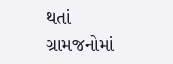થતાં ગ્રામજનોમાં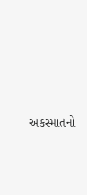અકસ્માતનો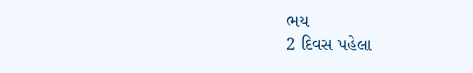ભય
2 દિવસ પહેલા